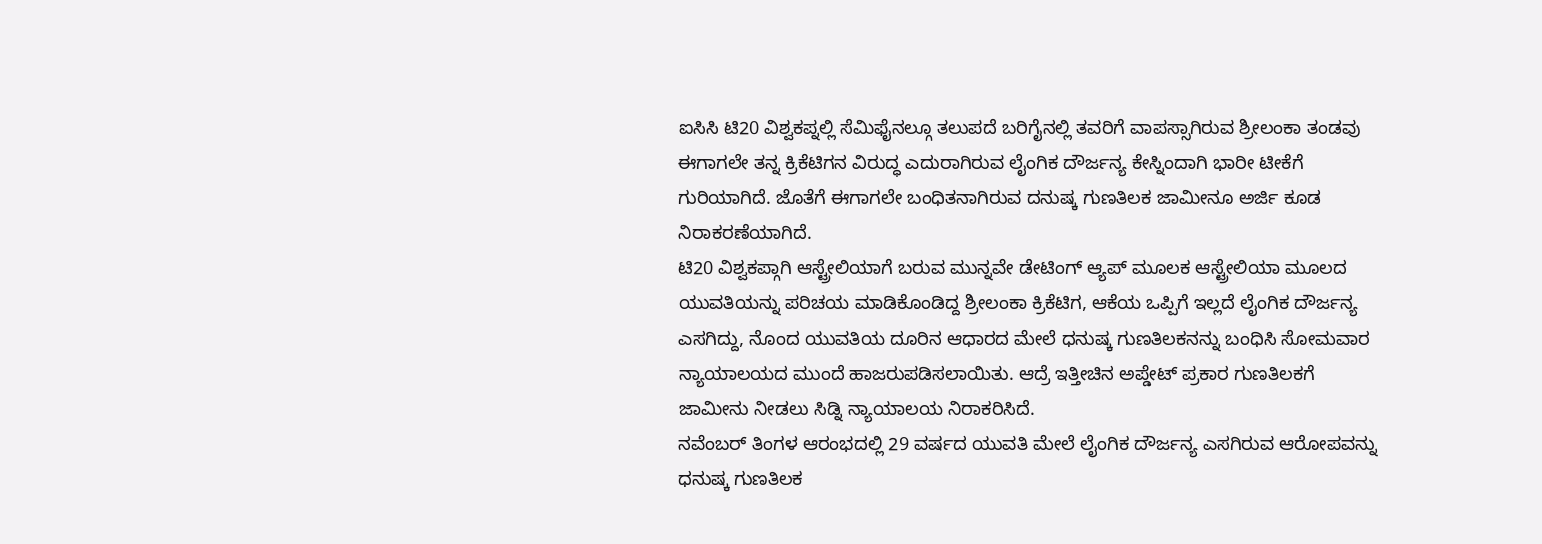ಐಸಿಸಿ ಟಿ20 ವಿಶ್ವಕಪ್ನಲ್ಲಿ ಸೆಮಿಫೈನಲ್ಗೂ ತಲುಪದೆ ಬರಿಗೈನಲ್ಲಿ ತವರಿಗೆ ವಾಪಸ್ಸಾಗಿರುವ ಶ್ರೀಲಂಕಾ ತಂಡವು ಈಗಾಗಲೇ ತನ್ನ ಕ್ರಿಕೆಟಿಗನ ವಿರುದ್ಧ ಎದುರಾಗಿರುವ ಲೈಂಗಿಕ ದೌರ್ಜನ್ಯ ಕೇಸ್ನಿಂದಾಗಿ ಭಾರೀ ಟೀಕೆಗೆ ಗುರಿಯಾಗಿದೆ. ಜೊತೆಗೆ ಈಗಾಗಲೇ ಬಂಧಿತನಾಗಿರುವ ದನುಷ್ಕ ಗುಣತಿಲಕ ಜಾಮೀನೂ ಅರ್ಜಿ ಕೂಡ ನಿರಾಕರಣೆಯಾಗಿದೆ.
ಟಿ20 ವಿಶ್ವಕಪ್ಗಾಗಿ ಆಸ್ಟ್ರೇಲಿಯಾಗೆ ಬರುವ ಮುನ್ನವೇ ಡೇಟಿಂಗ್ ಆ್ಯಪ್ ಮೂಲಕ ಆಸ್ಟ್ರೇಲಿಯಾ ಮೂಲದ ಯುವತಿಯನ್ನು ಪರಿಚಯ ಮಾಡಿಕೊಂಡಿದ್ದ ಶ್ರೀಲಂಕಾ ಕ್ರಿಕೆಟಿಗ, ಆಕೆಯ ಒಪ್ಪಿಗೆ ಇಲ್ಲದೆ ಲೈಂಗಿಕ ದೌರ್ಜನ್ಯ ಎಸಗಿದ್ದು, ನೊಂದ ಯುವತಿಯ ದೂರಿನ ಆಧಾರದ ಮೇಲೆ ಧನುಷ್ಕ ಗುಣತಿಲಕನನ್ನು ಬಂಧಿಸಿ ಸೋಮವಾರ ನ್ಯಾಯಾಲಯದ ಮುಂದೆ ಹಾಜರುಪಡಿಸಲಾಯಿತು. ಆದ್ರೆ ಇತ್ತೀಚಿನ ಅಪ್ಡೇಟ್ ಪ್ರಕಾರ ಗುಣತಿಲಕಗೆ ಜಾಮೀನು ನೀಡಲು ಸಿಡ್ನಿ ನ್ಯಾಯಾಲಯ ನಿರಾಕರಿಸಿದೆ.
ನವೆಂಬರ್ ತಿಂಗಳ ಆರಂಭದಲ್ಲಿ 29 ವರ್ಷದ ಯುವತಿ ಮೇಲೆ ಲೈಂಗಿಕ ದೌರ್ಜನ್ಯ ಎಸಗಿರುವ ಆರೋಪವನ್ನು ಧನುಷ್ಕ ಗುಣತಿಲಕ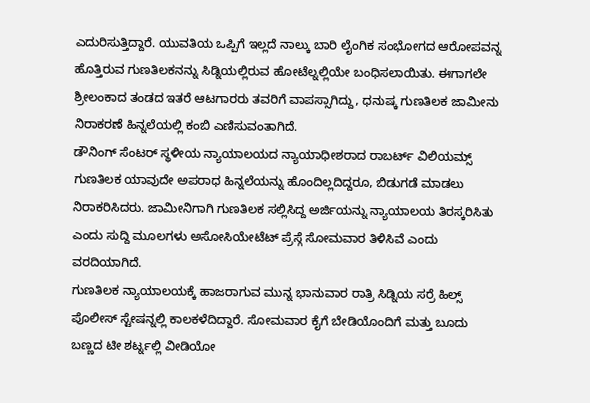ಎದುರಿಸುತ್ತಿದ್ದಾರೆ. ಯುವತಿಯ ಒಪ್ಪಿಗೆ ಇಲ್ಲದೆ ನಾಲ್ಕು ಬಾರಿ ಲೈಂಗಿಕ ಸಂಭೋಗದ ಆರೋಪವನ್ನ ಹೊತ್ತಿರುವ ಗುಣತಿಲಕನನ್ನು ಸಿಡ್ನಿಯಲ್ಲಿರುವ ಹೋಟೆಲ್ನಲ್ಲಿಯೇ ಬಂಧಿಸಲಾಯಿತು. ಈಗಾಗಲೇ ಶ್ರೀಲಂಕಾದ ತಂಡದ ಇತರೆ ಆಟಗಾರರು ತವರಿಗೆ ವಾಪಸ್ಸಾಗಿದ್ದು, ಧನುಷ್ಕ ಗುಣತಿಲಕ ಜಾಮೀನು ನಿರಾಕರಣೆ ಹಿನ್ನಲೆಯಲ್ಲಿ ಕಂಬಿ ಎಣಿಸುವಂತಾಗಿದೆ.
ಡೌನಿಂಗ್ ಸೆಂಟರ್ ಸ್ಥಳೀಯ ನ್ಯಾಯಾಲಯದ ನ್ಯಾಯಾಧೀಶರಾದ ರಾಬರ್ಟ್ ವಿಲಿಯಮ್ಸ್ ಗುಣತಿಲಕ ಯಾವುದೇ ಅಪರಾಧ ಹಿನ್ನಲೆಯನ್ನು ಹೊಂದಿಲ್ಲದಿದ್ದರೂ, ಬಿಡುಗಡೆ ಮಾಡಲು ನಿರಾಕರಿಸಿದರು. ಜಾಮೀನಿಗಾಗಿ ಗುಣತಿಲಕ ಸಲ್ಲಿಸಿದ್ದ ಅರ್ಜಿಯನ್ನು ನ್ಯಾಯಾಲಯ ತಿರಸ್ಕರಿಸಿತು ಎಂದು ಸುದ್ದಿ ಮೂಲಗಳು ಅಸೋಸಿಯೇಟೆಟ್ ಪ್ರೆಸ್ಗೆ ಸೋಮವಾರ ತಿಳಿಸಿವೆ ಎಂದು ವರದಿಯಾಗಿದೆ.
ಗುಣತಿಲಕ ನ್ಯಾಯಾಲಯಕ್ಕೆ ಹಾಜರಾಗುವ ಮುನ್ನ ಭಾನುವಾರ ರಾತ್ರಿ ಸಿಡ್ನಿಯ ಸರ್ರೆ ಹಿಲ್ಸ್ ಪೊಲೀಸ್ ಸ್ಟೇಷನ್ನಲ್ಲಿ ಕಾಲಕಳೆದಿದ್ದಾರೆ. ಸೋಮವಾರ ಕೈಗೆ ಬೇಡಿಯೊಂದಿಗೆ ಮತ್ತು ಬೂದು ಬಣ್ಣದ ಟೀ ಶರ್ಟ್ನಲ್ಲಿ ವೀಡಿಯೋ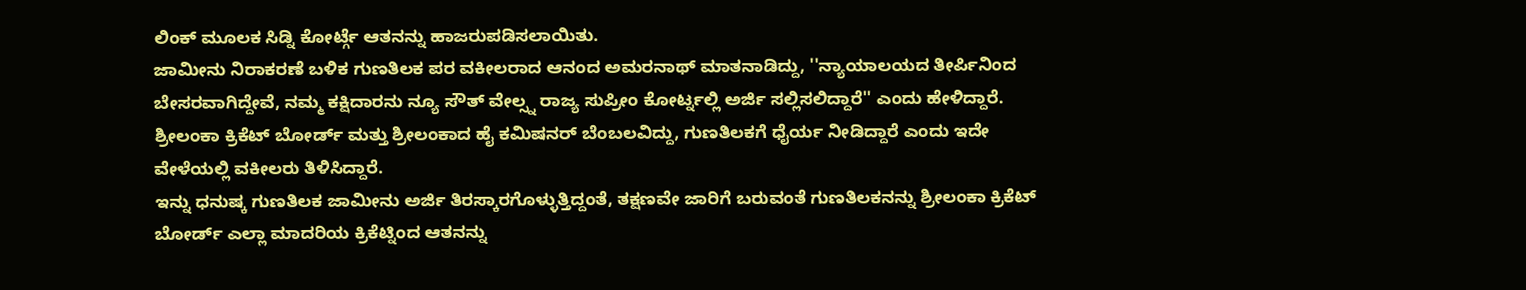ಲಿಂಕ್ ಮೂಲಕ ಸಿಡ್ನಿ ಕೋರ್ಟ್ಗೆ ಆತನನ್ನು ಹಾಜರುಪಡಿಸಲಾಯಿತು.
ಜಾಮೀನು ನಿರಾಕರಣೆ ಬಳಿಕ ಗುಣತಿಲಕ ಪರ ವಕೀಲರಾದ ಆನಂದ ಅಮರನಾಥ್ ಮಾತನಾಡಿದ್ದು, ''ನ್ಯಾಯಾಲಯದ ತೀರ್ಪಿನಿಂದ ಬೇಸರವಾಗಿದ್ದೇವೆ, ನಮ್ಮ ಕಕ್ಷಿದಾರನು ನ್ಯೂ ಸೌತ್ ವೇಲ್ಸ್ನ ರಾಜ್ಯ ಸುಪ್ರೀಂ ಕೋರ್ಟ್ನಲ್ಲಿ ಅರ್ಜಿ ಸಲ್ಲಿಸಲಿದ್ದಾರೆ'' ಎಂದು ಹೇಳಿದ್ದಾರೆ.
ಶ್ರೀಲಂಕಾ ಕ್ರಿಕೆಟ್ ಬೋರ್ಡ್ ಮತ್ತು ಶ್ರೀಲಂಕಾದ ಹೈ ಕಮಿಷನರ್ ಬೆಂಬಲವಿದ್ದು, ಗುಣತಿಲಕಗೆ ಧೈರ್ಯ ನೀಡಿದ್ದಾರೆ ಎಂದು ಇದೇ ವೇಳೆಯಲ್ಲಿ ವಕೀಲರು ತಿಳಿಸಿದ್ದಾರೆ.
ಇನ್ನು ಧನುಷ್ಕ ಗುಣತಿಲಕ ಜಾಮೀನು ಅರ್ಜಿ ತಿರಸ್ಕಾರಗೊಳ್ಳುತ್ತಿದ್ದಂತೆ, ತಕ್ಷಣವೇ ಜಾರಿಗೆ ಬರುವಂತೆ ಗುಣತಿಲಕನನ್ನು ಶ್ರೀಲಂಕಾ ಕ್ರಿಕೆಟ್ ಬೋರ್ಡ್ ಎಲ್ಲಾ ಮಾದರಿಯ ಕ್ರಿಕೆಟ್ನಿಂದ ಆತನನ್ನು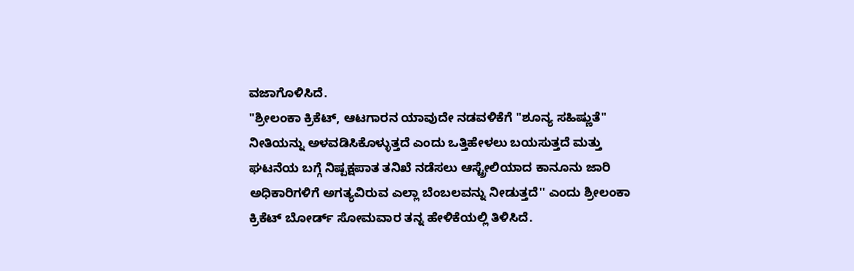ವಜಾಗೊಳಿಸಿದೆ.
"ಶ್ರೀಲಂಕಾ ಕ್ರಿಕೆಟ್, ಆಟಗಾರನ ಯಾವುದೇ ನಡವಳಿಕೆಗೆ "ಶೂನ್ಯ ಸಹಿಷ್ಣುತೆ" ನೀತಿಯನ್ನು ಅಳವಡಿಸಿಕೊಳ್ಳುತ್ತದೆ ಎಂದು ಒತ್ತಿಹೇಳಲು ಬಯಸುತ್ತದೆ ಮತ್ತು ಘಟನೆಯ ಬಗ್ಗೆ ನಿಷ್ಪಕ್ಷಪಾತ ತನಿಖೆ ನಡೆಸಲು ಆಸ್ಟ್ರೇಲಿಯಾದ ಕಾನೂನು ಜಾರಿ ಅಧಿಕಾರಿಗಳಿಗೆ ಅಗತ್ಯವಿರುವ ಎಲ್ಲಾ ಬೆಂಬಲವನ್ನು ನೀಡುತ್ತದೆ'' ಎಂದು ಶ್ರೀಲಂಕಾ ಕ್ರಿಕೆಟ್ ಬೋರ್ಡ್ ಸೋಮವಾರ ತನ್ನ ಹೇಳಿಕೆಯಲ್ಲಿ ತಿಳಿಸಿದೆ.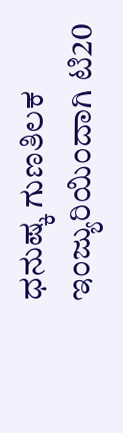ಧನುಷ್ಕ ಗುಣತಿಲಕ ಇಂಜ್ಯುರಿಯಿಂದಾಗಿ ಟಿ20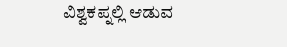ವಿಶ್ವಕಪ್ನಲ್ಲಿ ಆಡುವ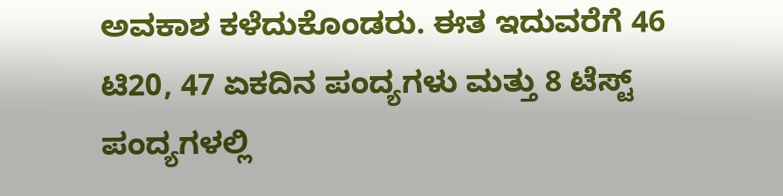ಅವಕಾಶ ಕಳೆದುಕೊಂಡರು. ಈತ ಇದುವರೆಗೆ 46 ಟಿ20, 47 ಏಕದಿನ ಪಂದ್ಯಗಳು ಮತ್ತು 8 ಟೆಸ್ಟ್ ಪಂದ್ಯಗಳಲ್ಲಿ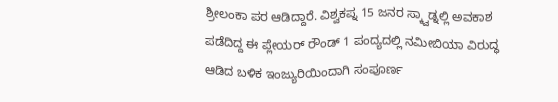ಶ್ರೀಲಂಕಾ ಪರ ಆಡಿದ್ದಾರೆ. ವಿಶ್ವಕಪ್ನ 15 ಜನರ ಸ್ಕ್ವಾಡ್ನಲ್ಲಿ ಅವಕಾಶ ಪಡೆದಿದ್ದ ಈ ಪ್ಲೇಯರ್ ರೌಂಡ್ 1 ಪಂದ್ಯದಲ್ಲಿ ನಮೀಬಿಯಾ ವಿರುದ್ಧ ಆಡಿದ ಬಳಿಕ ಇಂಜ್ಯುರಿಯಿಂದಾಗಿ ಸಂಪೂರ್ಣ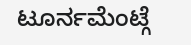ಟೂರ್ನಮೆಂಟ್ಗೆ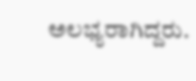ಅಲಭ್ಯರಾಗಿದ್ದರು.